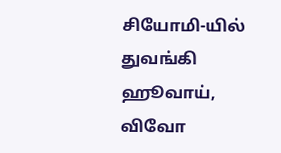சியோமி-யில் துவங்கி ஹூவாய், விவோ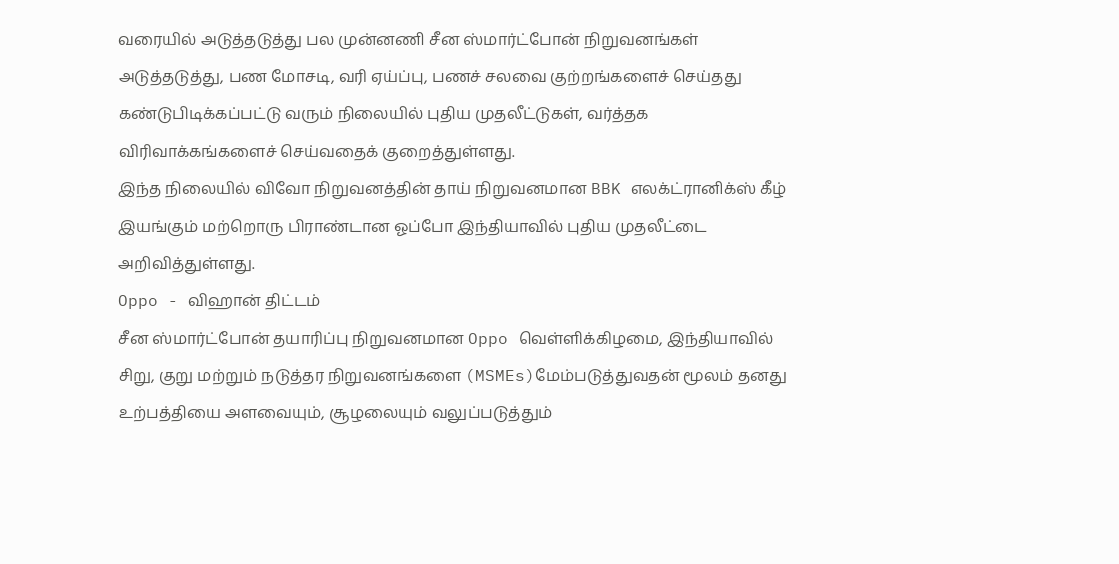வரையில் அடுத்தடுத்து பல முன்னணி சீன ஸ்மார்ட்போன் நிறுவனங்கள் அடுத்தடுத்து, பண மோசடி, வரி ஏய்ப்பு, பணச் சலவை குற்றங்களைச் செய்தது கண்டுபிடிக்கப்பட்டு வரும் நிலையில் புதிய முதலீட்டுகள், வர்த்தக விரிவாக்கங்களைச் செய்வதைக் குறைத்துள்ளது.
இந்த நிலையில் விவோ நிறுவனத்தின் தாய் நிறுவனமான BBK எலக்ட்ரானிக்ஸ் கீழ் இயங்கும் மற்றொரு பிராண்டான ஓப்போ இந்தியாவில் புதிய முதலீட்டை அறிவித்துள்ளது.
Oppo - விஹான் திட்டம்
சீன ஸ்மார்ட்போன் தயாரிப்பு நிறுவனமான Oppo வெள்ளிக்கிழமை, இந்தியாவில் சிறு, குறு மற்றும் நடுத்தர நிறுவனங்களை (MSMEs)மேம்படுத்துவதன் மூலம் தனது உற்பத்தியை அளவையும், சூழலையும் வலுப்படுத்தும்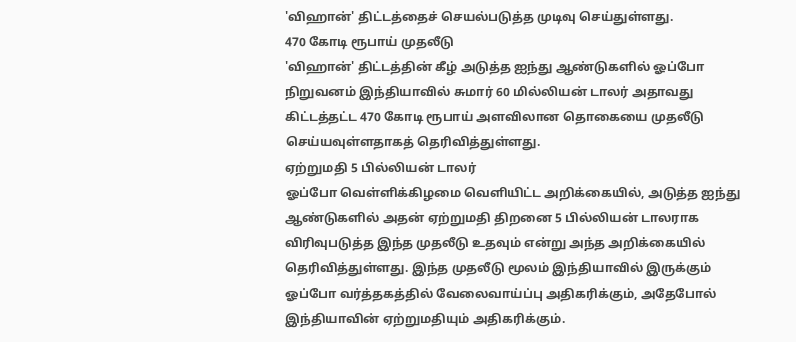'விஹான்' திட்டத்தைச் செயல்படுத்த முடிவு செய்துள்ளது.
470 கோடி ரூபாய் முதலீடு
'விஹான்' திட்டத்தின் கீழ் அடுத்த ஐந்து ஆண்டுகளில் ஓப்போ நிறுவனம் இந்தியாவில் சுமார் 60 மில்லியன் டாலர் அதாவது கிட்டத்தட்ட 470 கோடி ரூபாய் அளவிலான தொகையை முதலீடு செய்யவுள்ளதாகத் தெரிவித்துள்ளது.
ஏற்றுமதி 5 பில்லியன் டாலர்
ஓப்போ வெள்ளிக்கிழமை வெளியிட்ட அறிக்கையில், அடுத்த ஐந்து ஆண்டுகளில் அதன் ஏற்றுமதி திறனை 5 பில்லியன் டாலராக விரிவுபடுத்த இந்த முதலீடு உதவும் என்று அந்த அறிக்கையில் தெரிவித்துள்ளது. இந்த முதலீடு மூலம் இந்தியாவில் இருக்கும் ஓப்போ வர்த்தகத்தில் வேலைவாய்ப்பு அதிகரிக்கும், அதேபோல் இந்தியாவின் ஏற்றுமதியும் அதிகரிக்கும்.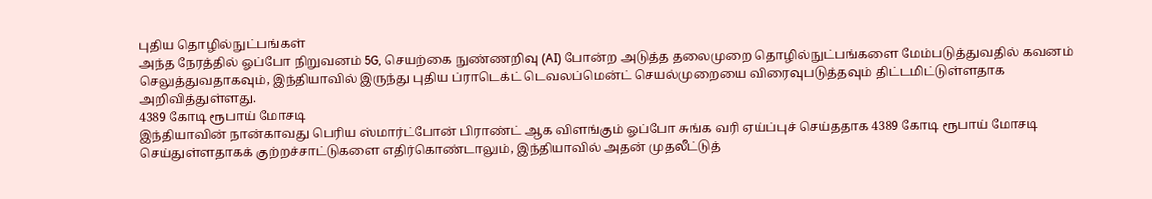புதிய தொழில்நுட்பங்கள்
அந்த நேரத்தில் ஓப்போ நிறுவனம் 5G, செயற்கை நுண்ணறிவு (AI) போன்ற அடுத்த தலைமுறை தொழில்நுட்பங்களை மேம்படுத்துவதில் கவனம் செலுத்துவதாகவும், இந்தியாவில் இருந்து புதிய ப்ராடெக்ட் டெவலப்மென்ட் செயல்முறையை விரைவுபடுத்தவும் திட்டமிட்டுள்ளதாக அறிவித்துள்ளது.
4389 கோடி ரூபாய் மோசடி
இந்தியாவின் நான்காவது பெரிய ஸ்மார்ட்போன் பிராண்ட் ஆக விளங்கும் ஓப்போ சுங்க வரி ஏய்ப்புச் செய்ததாக 4389 கோடி ரூபாய் மோசடி செய்துள்ளதாகக் குற்றச்சாட்டுகளை எதிர்கொண்டாலும், இந்தியாவில் அதன் முதலீட்டுத்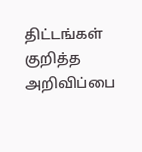திட்டங்கள் குறித்த அறிவிப்பை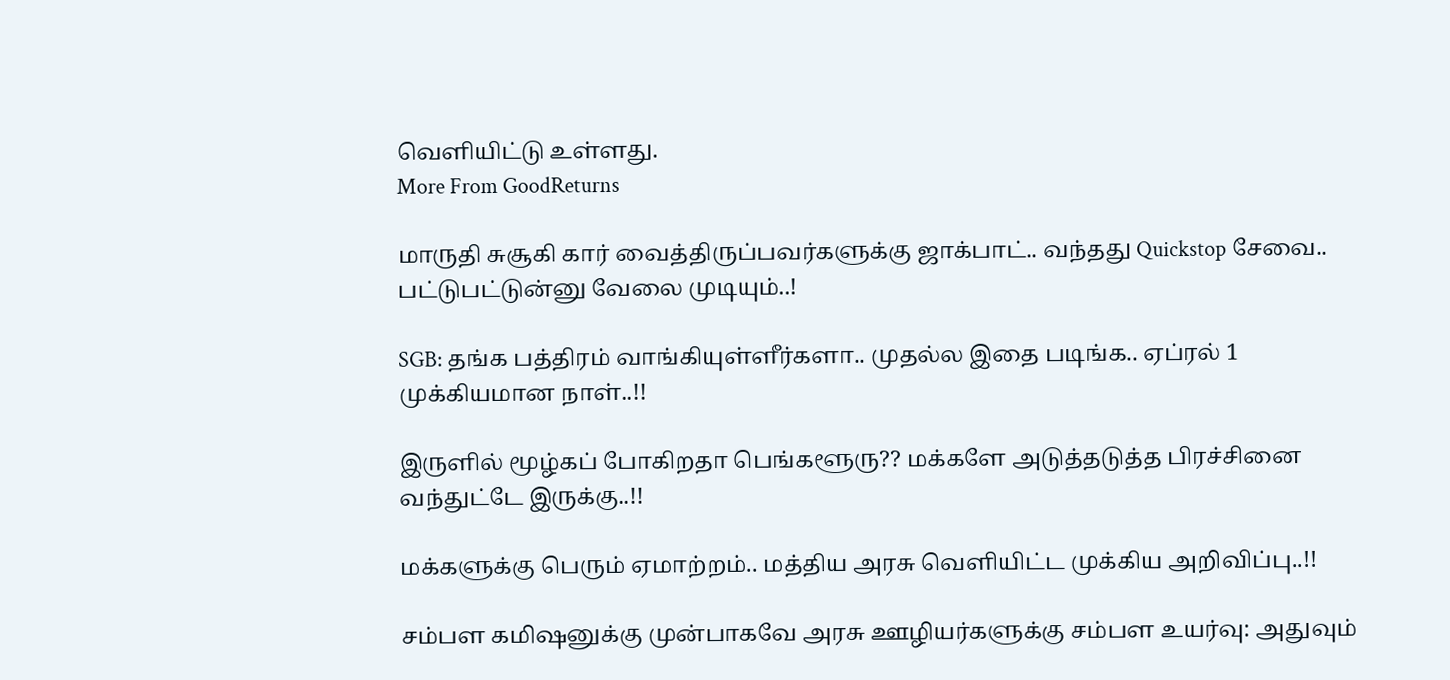வெளியிட்டு உள்ளது.
More From GoodReturns

மாருதி சுசூகி கார் வைத்திருப்பவர்களுக்கு ஜாக்பாட்.. வந்தது Quickstop சேவை.. பட்டுபட்டுன்னு வேலை முடியும்..!

SGB: தங்க பத்திரம் வாங்கியுள்ளீர்களா.. முதல்ல இதை படிங்க.. ஏப்ரல் 1 முக்கியமான நாள்..!!

இருளில் மூழ்கப் போகிறதா பெங்களூரு?? மக்களே அடுத்தடுத்த பிரச்சினை வந்துட்டே இருக்கு..!!

மக்களுக்கு பெரும் ஏமாற்றம்.. மத்திய அரசு வெளியிட்ட முக்கிய அறிவிப்பு..!!

சம்பள கமிஷனுக்கு முன்பாகவே அரசு ஊழியர்களுக்கு சம்பள உயர்வு: அதுவும்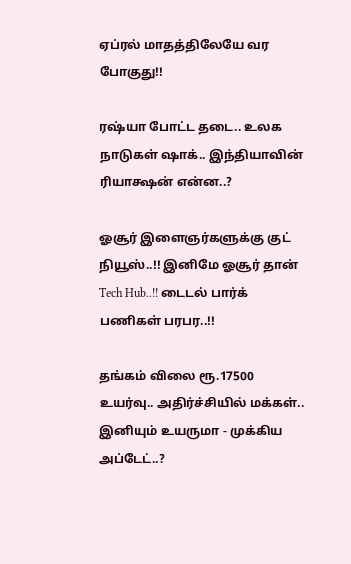ஏப்ரல் மாதத்திலேயே வர போகுது!!

ரஷ்யா போட்ட தடை.. உலக நாடுகள் ஷாக்.. இந்தியாவின் ரியாக்ஷன் என்ன..?

ஓசூர் இளைஞர்களுக்கு குட் நியூஸ்..!! இனிமே ஓசூர் தான் Tech Hub..!! டைடல் பார்க் பணிகள் பரபர..!!

தங்கம் விலை ரூ.17500 உயர்வு.. அதிர்ச்சியில் மக்கள்.. இனியும் உயருமா - முக்கிய அப்டேட்..?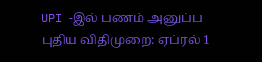UPI -இல் பணம் அனுப்ப புதிய விதிமுறை: ஏப்ரல் 1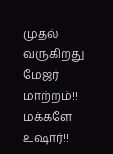முதல் வருகிறது மேஜர் மாற்றம்!! மக்களே உஷார்!!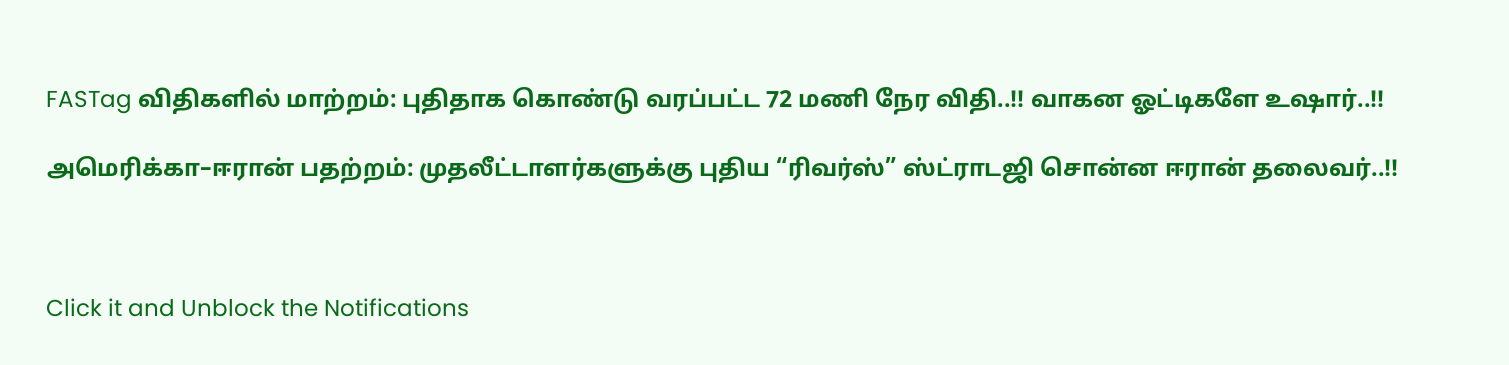FASTag விதிகளில் மாற்றம்: புதிதாக கொண்டு வரப்பட்ட 72 மணி நேர விதி..!! வாகன ஓட்டிகளே உஷார்..!!

அமெரிக்கா–ஈரான் பதற்றம்: முதலீட்டாளர்களுக்கு புதிய “ரிவர்ஸ்” ஸ்ட்ராடஜி சொன்ன ஈரான் தலைவர்..!!



Click it and Unblock the Notifications